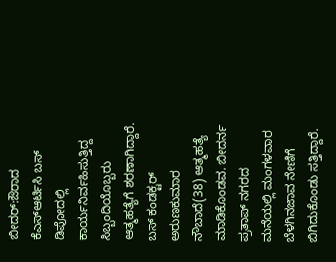ಬೀದರ್:ಔರಾದ ಕೆಎಸ್ಆರ್ಟಿಸಿ ಬಸ್ ಡಿಪೋದಲ್ಲಿ ಕಾರ್ಯನಿರ್ವಹಿಸುತ್ತಿದ್ದ ಸಿಬ್ಬಂದಿಯೊಬ್ಬರು ಆತ್ಮಹತ್ಯೆಗೆ ಶರಣಾಗಿದ್ದಾರೆ.
ಬಸ್ ಕಂಡಕ್ಟರ್ ಅರುಣಕುಮಾರ ನೌಬಾದೆ(38) ಆತ್ಮಹತ್ಯೆ ಮಾಡಿಕೊಂಡವ. ಬೀದರ್ನ ಪ್ರತಾಪ್ ನಗರದ ಮನೆಯಲ್ಲಿ ಮಂಗಳವಾರ ಬೆಳಗಿನಜಾವ ನೇಣಿಗೆ ಬಿಗಿದುಕೊಂಡು ಸತ್ತಿದ್ದಾರೆ.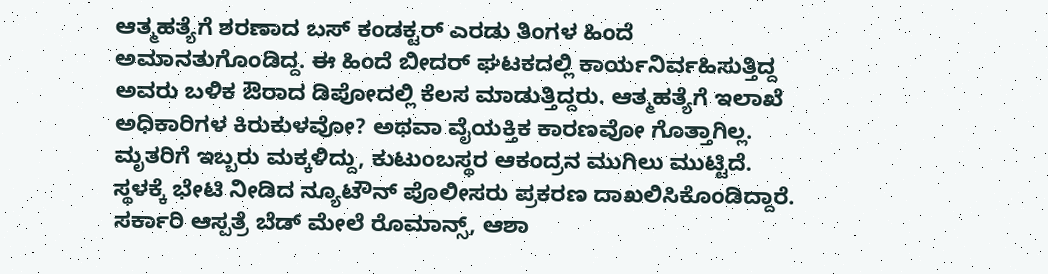ಆತ್ಮಹತ್ಯೆಗೆ ಶರಣಾದ ಬಸ್ ಕಂಡಕ್ಟರ್ ಎರಡು ತಿಂಗಳ ಹಿಂದೆ ಅಮಾನತುಗೊಂಡಿದ್ದ. ಈ ಹಿಂದೆ ಬೀದರ್ ಘಟಕದಲ್ಲಿ ಕಾರ್ಯನಿರ್ವಹಿಸುತ್ತಿದ್ದ ಅವರು ಬಳಿಕ ಔರಾದ ಡಿಪೋದಲ್ಲಿ ಕೆಲಸ ಮಾಡುತ್ತಿದ್ದರು. ಆತ್ಮಹತ್ಯೆಗೆ ಇಲಾಖೆ ಅಧಿಕಾರಿಗಳ ಕಿರುಕುಳವೋ? ಅಥವಾ ವೈಯಕ್ತಿಕ ಕಾರಣವೋ ಗೊತ್ತಾಗಿಲ್ಲ.
ಮೃತರಿಗೆ ಇಬ್ಬರು ಮಕ್ಕಳಿದ್ದು, ಕುಟುಂಬಸ್ಥರ ಆಕಂದ್ರನ ಮುಗಿಲು ಮುಟ್ಟಿದೆ. ಸ್ಥಳಕ್ಕೆ ಭೇಟಿ ನೀಡಿದ ನ್ಯೂಟೌನ್ ಪೊಲೀಸರು ಪ್ರಕರಣ ದಾಖಲಿಸಿಕೊಂಡಿದ್ದಾರೆ.
ಸರ್ಕಾರಿ ಆಸ್ಪತ್ರೆ ಬೆಡ್ ಮೇಲೆ ರೊಮಾನ್ಸ್, ಆಶಾ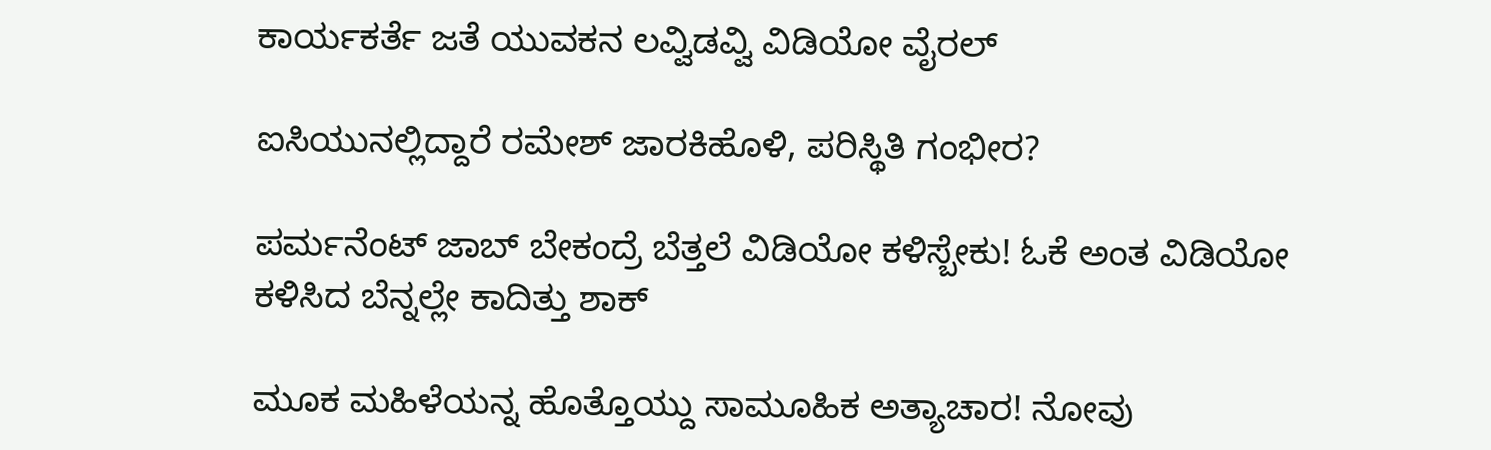ಕಾರ್ಯಕರ್ತೆ ಜತೆ ಯುವಕನ ಲವ್ವಿಡವ್ವಿ ವಿಡಿಯೋ ವೈರಲ್

ಐಸಿಯುನಲ್ಲಿದ್ದಾರೆ ರಮೇಶ್ ಜಾರಕಿಹೊಳಿ, ಪರಿಸ್ಥಿತಿ ಗಂಭೀರ?

ಪರ್ಮನೆಂಟ್ ಜಾಬ್ ಬೇಕಂದ್ರೆ ಬೆತ್ತಲೆ ವಿಡಿಯೋ ಕಳಿಸ್ಬೇಕು! ಓಕೆ ಅಂತ ವಿಡಿಯೋ ಕಳಿಸಿದ ಬೆನ್ನಲ್ಲೇ ಕಾದಿತ್ತು ಶಾಕ್

ಮೂಕ ಮಹಿಳೆಯನ್ನ ಹೊತ್ತೊಯ್ದು ಸಾಮೂಹಿಕ ಅತ್ಯಾಚಾರ! ನೋವು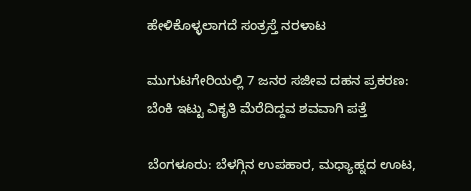ಹೇಳಿಕೊಳ್ಳಲಾಗದೆ ಸಂತ್ರಸ್ತೆ ನರಳಾಟ

ಮುಗುಟಗೇರಿಯಲ್ಲಿ 7 ಜನರ ಸಜೀವ ದಹನ ಪ್ರಕರಣ: ಬೆಂಕಿ ಇಟ್ಟು ವಿಕೃತಿ ಮೆರೆದಿದ್ದವ ಶವವಾಗಿ ಪತ್ತೆ

ಬೆಂಗಳೂರು: ಬೆಳಗ್ಗಿನ ಉಪಹಾರ, ಮಧ್ಯಾಹ್ನದ ಊಟ,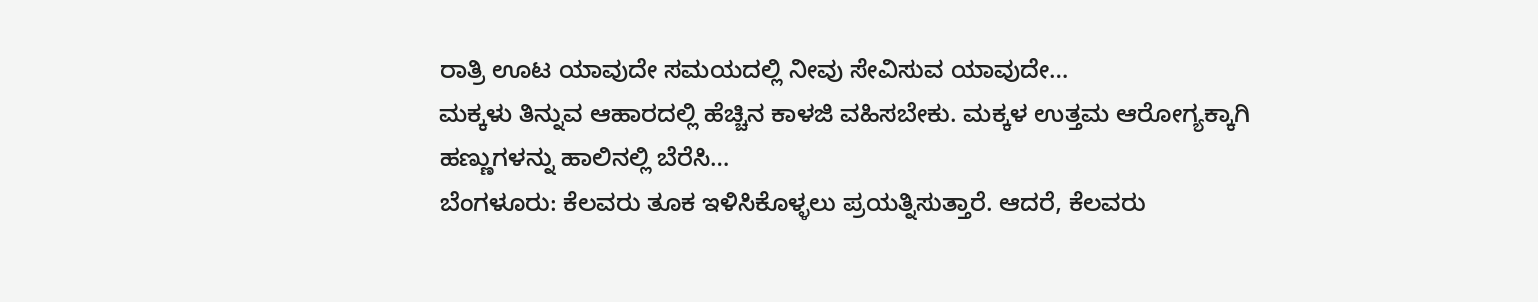ರಾತ್ರಿ ಊಟ ಯಾವುದೇ ಸಮಯದಲ್ಲಿ ನೀವು ಸೇವಿಸುವ ಯಾವುದೇ…
ಮಕ್ಕಳು ತಿನ್ನುವ ಆಹಾರದಲ್ಲಿ ಹೆಚ್ಚಿನ ಕಾಳಜಿ ವಹಿಸಬೇಕು. ಮಕ್ಕಳ ಉತ್ತಮ ಆರೋಗ್ಯಕ್ಕಾಗಿ ಹಣ್ಣುಗಳನ್ನು ಹಾಲಿನಲ್ಲಿ ಬೆರೆಸಿ…
ಬೆಂಗಳೂರು: ಕೆಲವರು ತೂಕ ಇಳಿಸಿಕೊಳ್ಳಲು ಪ್ರಯತ್ನಿಸುತ್ತಾರೆ. ಆದರೆ, ಕೆಲವರು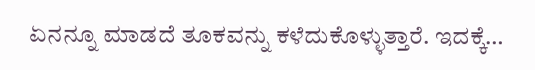ಏನನ್ನೂ ಮಾಡದೆ ತೂಕವನ್ನು ಕಳೆದುಕೊಳ್ಳುತ್ತಾರೆ. ಇದಕ್ಕೆ…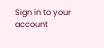Sign in to your account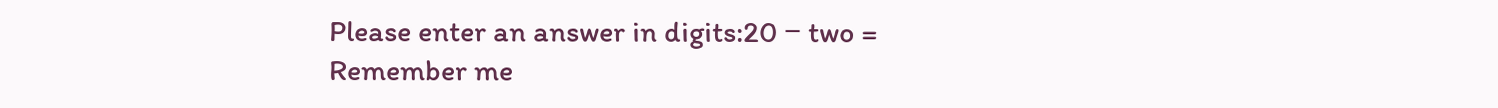Please enter an answer in digits:20 − two =
Remember me